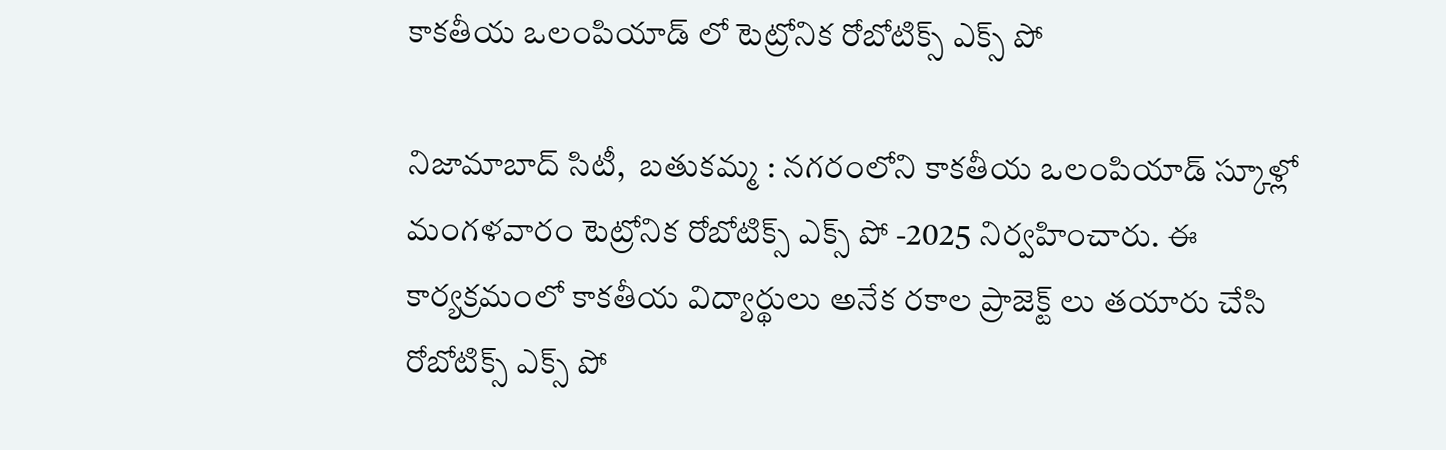కాకతీయ ఒలంపియాడ్ లో టెట్రోనిక రోబోటిక్స్ ఎక్స్ పో

నిజామాబాద్ సిటీ,  బతుకమ్మ : నగరంలోని కాకతీయ ఒలంపియాడ్ స్కూళ్లో మంగళవారం టెట్రోనిక రోబోటిక్స్ ఎక్స్ పో -2025 నిర్వహించారు. ఈ కార్యక్రమంలో కాకతీయ విద్యార్థులు అనేక రకాల ప్రాజెక్ట్ లు తయారు చేసి రోబోటిక్స్ ఎక్స్ పో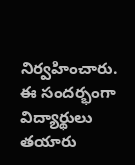నిర్వహించారు. ఈ సందర్భంగా విద్యార్థులు తయారు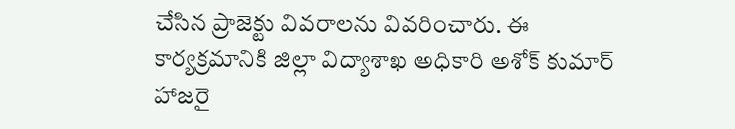చేసిన ప్రాజెక్టు వివరాలను వివరించారు. ఈ కార్యక్రమానికి జిల్లా విద్యాశాఖ అధికారి అశోక్ కుమార్ హాజరై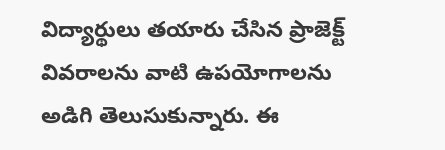విద్యార్థులు తయారు చేసిన ప్రాజెక్ట్ వివరాలను వాటి ఉపయోగాలను అడిగి తెలుసుకున్నారు. ఈ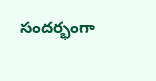సందర్భంగా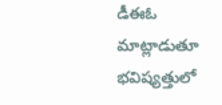డీఈఓ  మాట్లాడుతూ భవిష్యత్తులో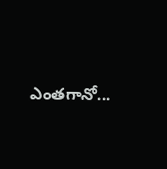ఎంతగానో...